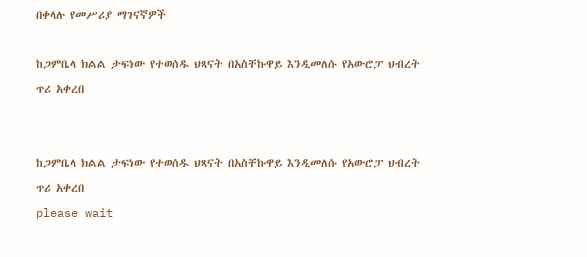በቀላሉ የመሥሪያ ማገናኛዎች

ከጋምቤላ ክልል ታፍነው የተወሰዱ ህጻናት በአስቸኩዋይ እንዲመለሱ የአውሮፓ ህብረት ጥሪ አቀረበ


ከጋምቤላ ክልል ታፍነው የተወሰዱ ህጻናት በአስቸኩዋይ እንዲመለሱ የአውሮፓ ህብረት ጥሪ አቀረበ
please wait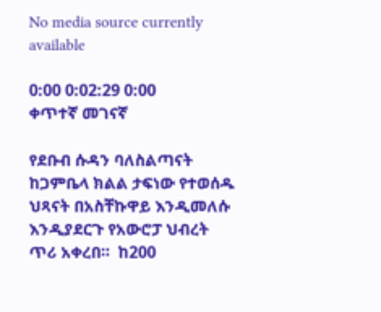No media source currently available

0:00 0:02:29 0:00
ቀጥተኛ መገናኛ

የደቡብ ሱዳን ባለስልጣናት ከጋምቤላ ክልል ታፍነው የተወሰዱ ህጻናት በአስቸኩዋይ እንዲመለሱ እንዲያደርጉ የአውሮፓ ህብረት ጥሪ አቀረበ።  ከ200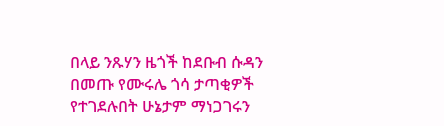በላይ ንጹሃን ዜጎች ከደቡብ ሱዳን በመጡ የሙሩሌ ጎሳ ታጣቂዎች የተገደሉበት ሁኔታም ማነጋገሩን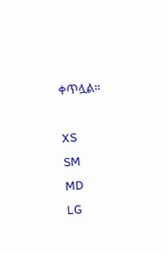ቀጥሏል።

XS
SM
MD
LG